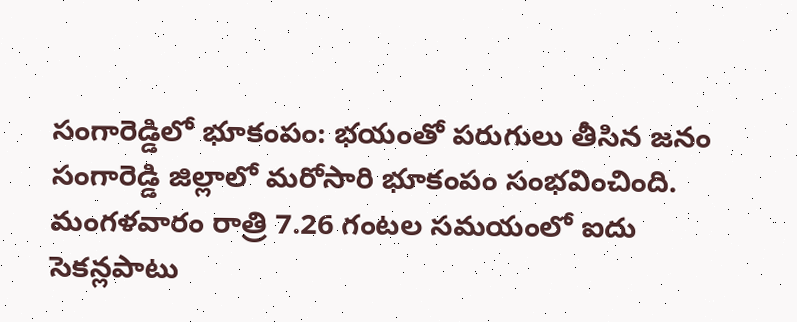సంగారెడ్డిలో భూకంపం: భయంతో పరుగులు తీసిన జనం
సంగారెడ్డి జిల్లాలో మరోసారి భూకంపం సంభవించింది. మంగళవారం రాత్రి 7.26 గంటల సమయంలో ఐదు సెకన్లపాటు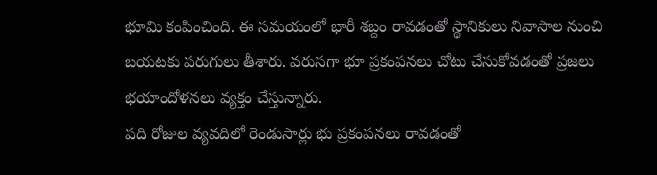భూమి కంపించింది. ఈ సమయంలో భారీ శబ్దం రావడంతో స్థానికులు నివాసాల నుంచి బయటకు పరుగులు తీశారు. వరుసగా భూ ప్రకంపనలు చోటు చేసుకోవడంతో ప్రజలు భయాందోళనలు వ్యక్తం చేస్తున్నారు.
పది రోజుల వ్యవదిలో రెండుసార్లు భు ప్రకంపనలు రావడంతో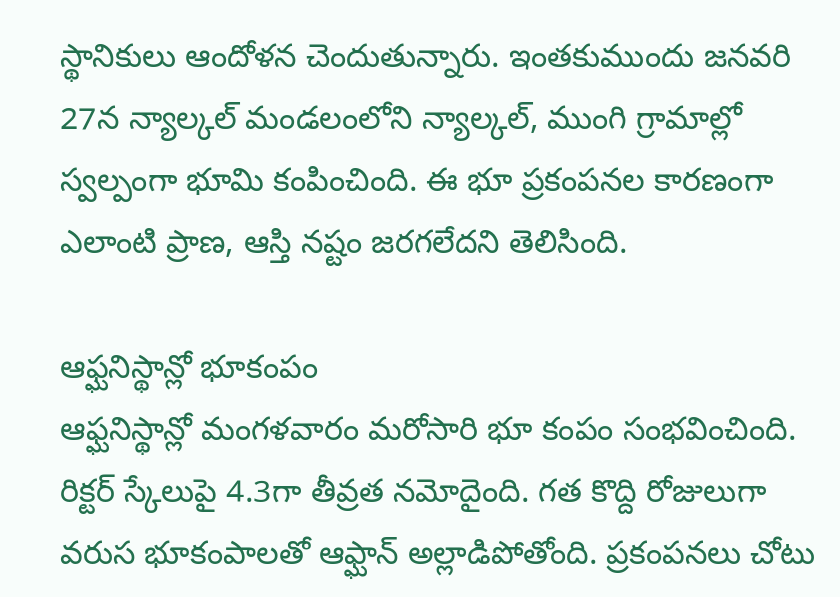స్థానికులు ఆందోళన చెందుతున్నారు. ఇంతకుముందు జనవరి 27న న్యాల్కల్ మండలంలోని న్యాల్కల్, ముంగి గ్రామాల్లో స్వల్పంగా భూమి కంపించింది. ఈ భూ ప్రకంపనల కారణంగా ఎలాంటి ప్రాణ, ఆస్తి నష్టం జరగలేదని తెలిసింది.

ఆఫ్ఘనిస్థాన్లో భూకంపం
ఆఫ్ఘనిస్థాన్లో మంగళవారం మరోసారి భూ కంపం సంభవించింది. రిక్టర్ స్కేలుపై 4.3గా తీవ్రత నమోదైంది. గత కొద్ది రోజులుగా వరుస భూకంపాలతో ఆఫ్ఘాన్ అల్లాడిపోతోంది. ప్రకంపనలు చోటు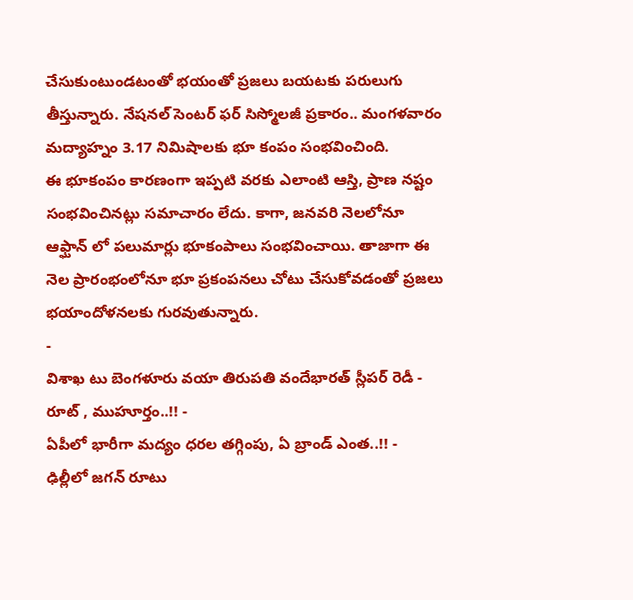చేసుకుంటుండటంతో భయంతో ప్రజలు బయటకు పరులుగు తీస్తున్నారు. నేషనల్ సెంటర్ ఫర్ సిస్మోలజీ ప్రకారం.. మంగళవారం మద్యాహ్నం 3.17 నిమిషాలకు భూ కంపం సంభవించింది.
ఈ భూకంపం కారణంగా ఇప్పటి వరకు ఎలాంటి ఆస్తి, ప్రాణ నష్టం సంభవించినట్లు సమాచారం లేదు. కాగా, జనవరి నెలలోనూ ఆఫ్ఘాన్ లో పలుమార్లు భూకంపాలు సంభవించాయి. తాజాగా ఈ నెల ప్రారంభంలోనూ భూ ప్రకంపనలు చోటు చేసుకోవడంతో ప్రజలు భయాందోళనలకు గురవుతున్నారు.
-
విశాఖ టు బెంగళూరు వయా తిరుపతి వందేభారత్ స్లీపర్ రెడీ - రూట్ , ముహూర్తం..!! -
ఏపీలో భారీగా మద్యం ధరల తగ్గింపు, ఏ బ్రాండ్ ఎంత..!! -
ఢిల్లీలో జగన్ రూటు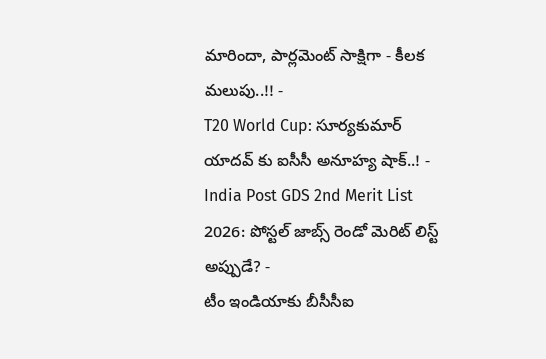మారిందా, పార్లమెంట్ సాక్షిగా - కీలక మలుపు..!! -
T20 World Cup: సూర్యకుమార్ యాదవ్ కు ఐసీసీ అనూహ్య షాక్..! -
India Post GDS 2nd Merit List 2026: పోస్టల్ జాబ్స్ రెండో మెరిట్ లిస్ట్ అప్పుడే? -
టీం ఇండియాకు బీసీసీఐ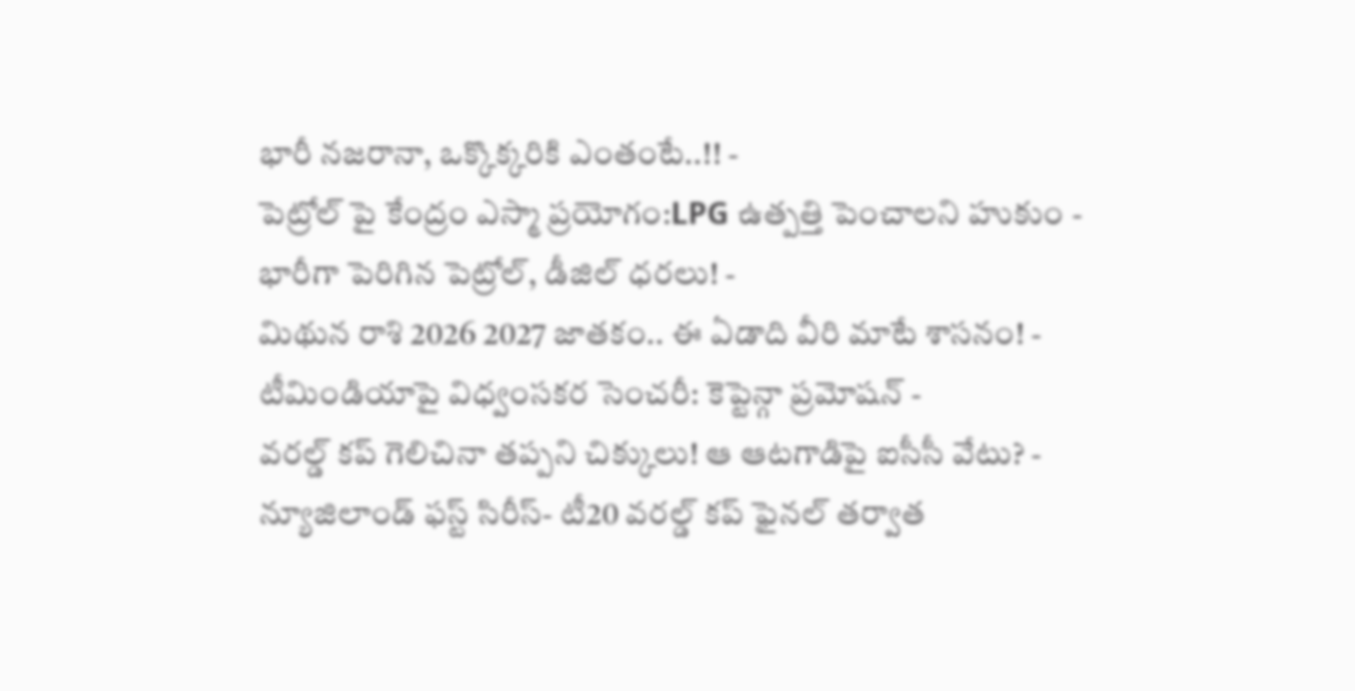భారీ నజరానా, ఒక్కొక్కరికి ఎంతంటే..!! -
పెట్రోల్ పై కేంద్రం ఎస్మా ప్రయోగం:LPG ఉత్పత్తి పెంచాలని హుకుం -
భారీగా పెరిగిన పెట్రోల్, డీజిల్ ధరలు! -
మిథున రాశి 2026 2027 జాతకం.. ఈ ఏడాది వీరి మాటే శాసనం! -
టీమిండియాపై విధ్వంసకర సెంచరీ: కెప్టెన్గా ప్రమోషన్ -
వరల్డ్ కప్ గెలిచినా తప్పని చిక్కులు! ఆ ఆటగాడిపై ఐసీసీ వేటు? -
న్యూజిలాండ్ ఫస్ట్ సిరీస్- టీ20 వరల్డ్ కప్ ఫైనల్ తర్వాత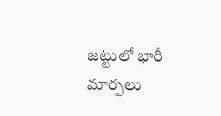జట్టులో భారీ మార్పలు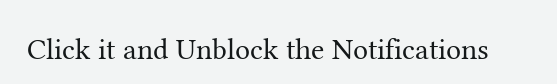Click it and Unblock the Notifications